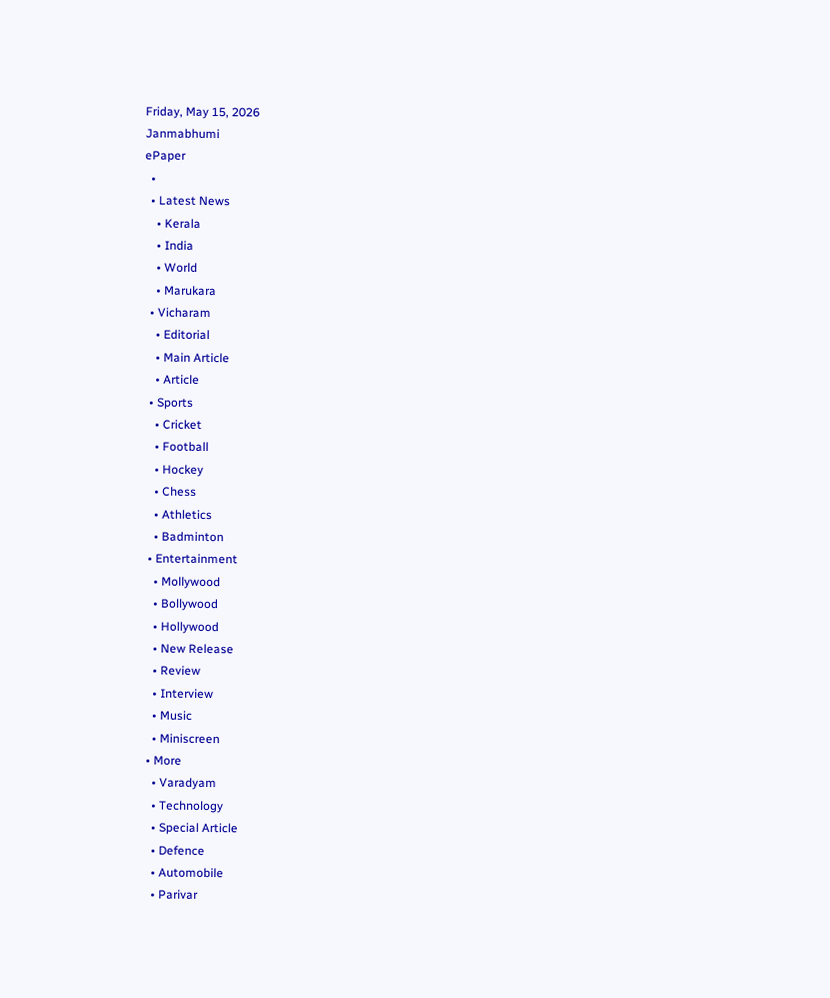Friday, May 15, 2026
Janmabhumi
ePaper
  •
  • Latest News
    • Kerala
    • India
    • World
    • Marukara
  • Vicharam
    • Editorial
    • Main Article
    • Article
  • Sports
    • Cricket
    • Football
    • Hockey
    • Chess
    • Athletics
    • Badminton
  • Entertainment
    • Mollywood
    • Bollywood
    • Hollywood
    • New Release
    • Review
    • Interview
    • Music
    • Miniscreen
  • More
    • Varadyam
    • Technology
    • Special Article
    • Defence
    • Automobile
    • Parivar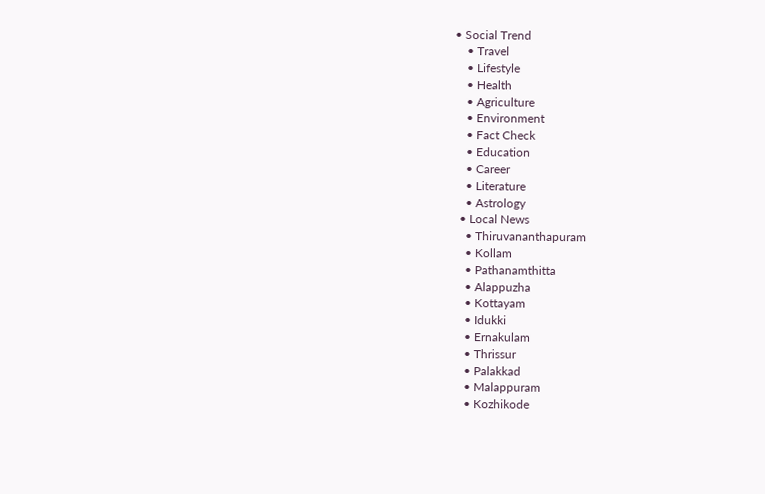• Social Trend
    • Travel
    • Lifestyle
    • Health
    • Agriculture
    • Environment
    • Fact Check
    • Education
    • Career
    • Literature
    • Astrology
  • Local News
    • Thiruvananthapuram
    • Kollam
    • Pathanamthitta
    • Alappuzha
    • Kottayam
    • Idukki
    • Ernakulam
    • Thrissur
    • Palakkad
    • Malappuram
    • Kozhikode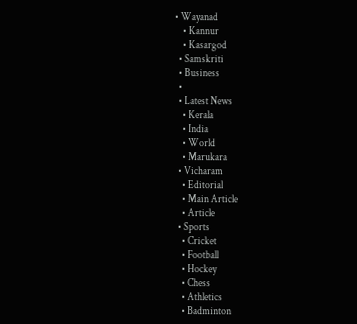• Wayanad
    • Kannur
    • Kasargod
  • Samskriti
  • Business
  •
  • Latest News
    • Kerala
    • India
    • World
    • Marukara
  • Vicharam
    • Editorial
    • Main Article
    • Article
  • Sports
    • Cricket
    • Football
    • Hockey
    • Chess
    • Athletics
    • Badminton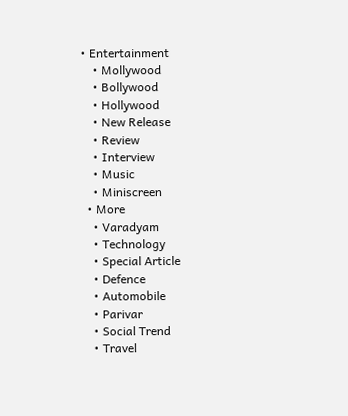• Entertainment
    • Mollywood
    • Bollywood
    • Hollywood
    • New Release
    • Review
    • Interview
    • Music
    • Miniscreen
  • More
    • Varadyam
    • Technology
    • Special Article
    • Defence
    • Automobile
    • Parivar
    • Social Trend
    • Travel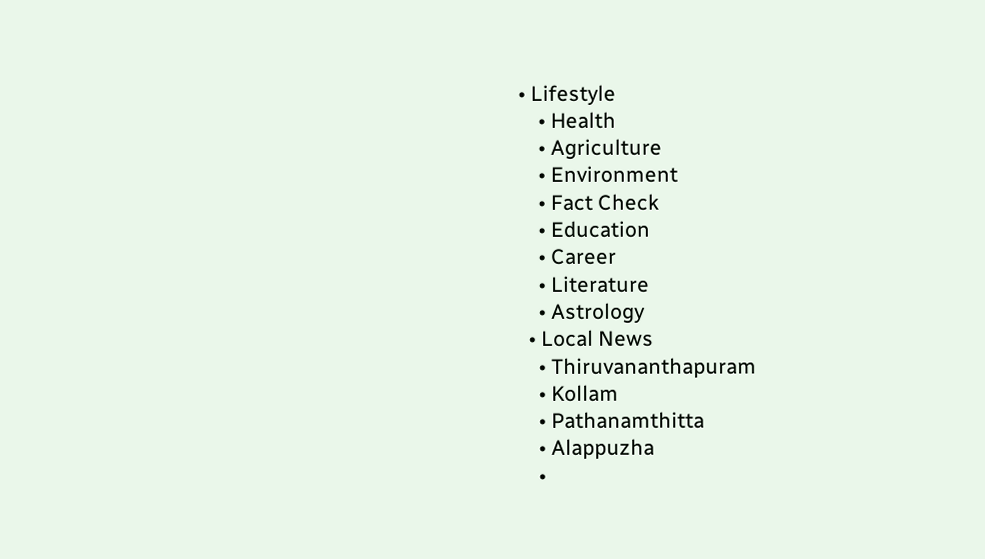• Lifestyle
    • Health
    • Agriculture
    • Environment
    • Fact Check
    • Education
    • Career
    • Literature
    • Astrology
  • Local News
    • Thiruvananthapuram
    • Kollam
    • Pathanamthitta
    • Alappuzha
    •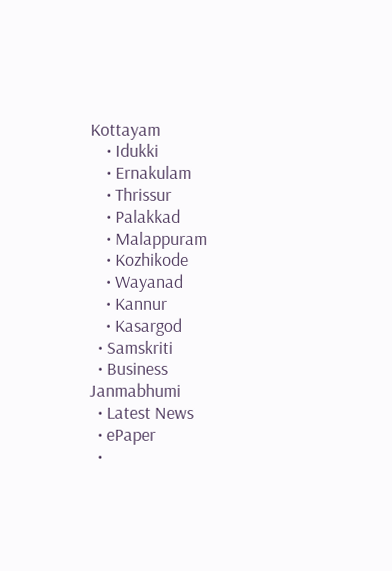Kottayam
    • Idukki
    • Ernakulam
    • Thrissur
    • Palakkad
    • Malappuram
    • Kozhikode
    • Wayanad
    • Kannur
    • Kasargod
  • Samskriti
  • Business
Janmabhumi
  • Latest News
  • ePaper
  •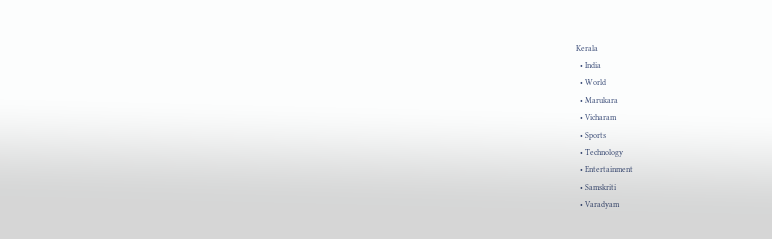Kerala
  • India
  • World
  • Marukara
  • Vicharam
  • Sports
  • Technology
  • Entertainment
  • Samskriti
  • Varadyam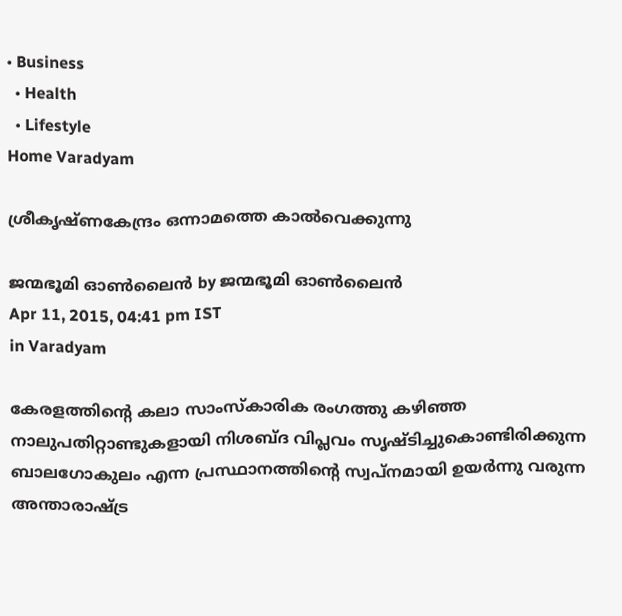• Business
  • Health
  • Lifestyle
Home Varadyam

ശ്രീകൃഷ്ണകേന്ദ്രം ഒന്നാമത്തെ കാല്‍വെക്കുന്നു

ജന്മഭൂമി ഓണ്‍ലൈന്‍ by ജന്മഭൂമി ഓണ്‍ലൈന്‍
Apr 11, 2015, 04:41 pm IST
in Varadyam

കേരളത്തിന്റെ കലാ സാംസ്‌കാരിക രംഗത്തു കഴിഞ്ഞ നാലുപതിറ്റാണ്ടുകളായി നിശബ്ദ വിപ്ലവം സൃഷ്ടിച്ചുകൊണ്ടിരിക്കുന്ന ബാലഗോകുലം എന്ന പ്രസ്ഥാനത്തിന്റെ സ്വപ്‌നമായി ഉയര്‍ന്നു വരുന്ന അന്താരാഷ്‌ട്ര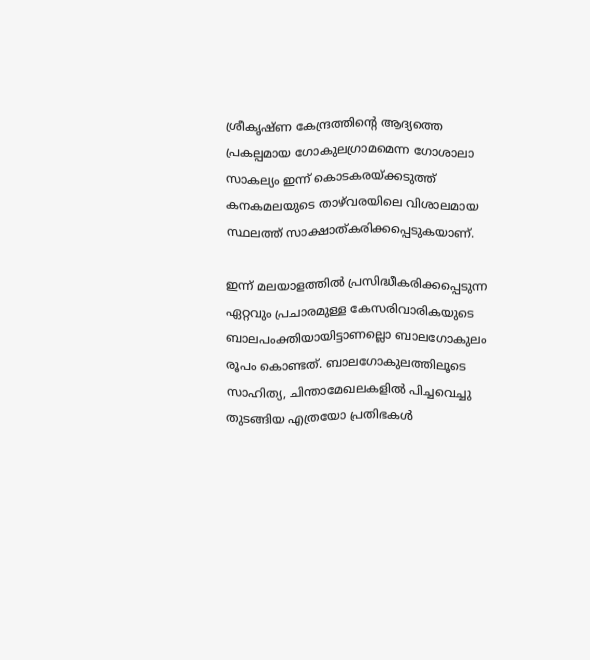ശ്രീകൃഷ്ണ കേന്ദ്രത്തിന്റെ ആദ്യത്തെ പ്രകല്പമായ ഗോകുലഗ്രാമമെന്ന ഗോശാലാ സാകല്യം ഇന്ന് കൊടകരയ്‌ക്കടുത്ത് കനകമലയുടെ താഴ്‌വരയിലെ വിശാലമായ സ്ഥലത്ത് സാക്ഷാത്കരിക്കപ്പെടുകയാണ്.

ഇന്ന് മലയാളത്തില്‍ പ്രസിദ്ധീകരിക്കപ്പെടുന്ന ഏറ്റവും പ്രചാരമുള്ള കേസരിവാരികയുടെ ബാലപംക്തിയായിട്ടാണല്ലൊ ബാലഗോകുലം രൂപം കൊണ്ടത്. ബാലഗോകുലത്തിലൂടെ സാഹിത്യ, ചിന്താമേഖലകളില്‍ പിച്ചവെച്ചു തുടങ്ങിയ എത്രയോ പ്രതിഭകള്‍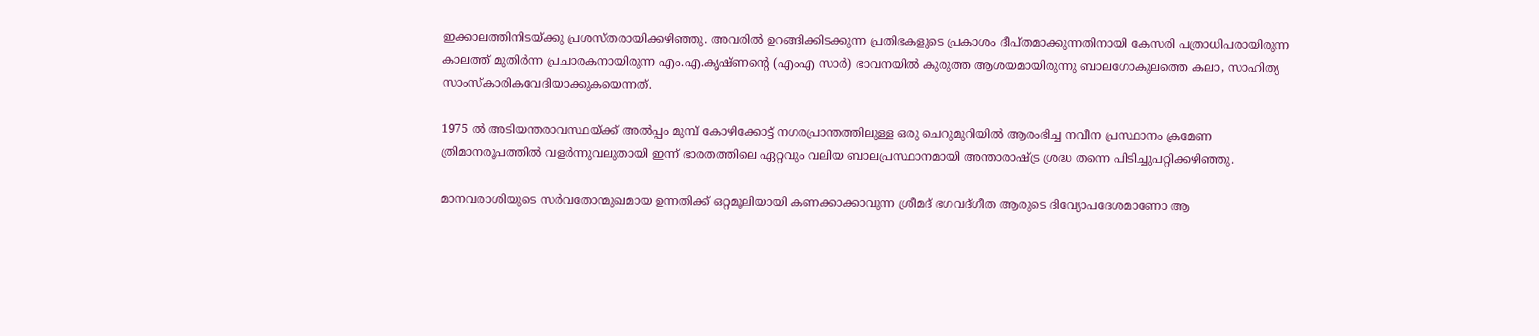ഇക്കാലത്തിനിടയ്‌ക്കു പ്രശസ്തരായിക്കഴിഞ്ഞു. അവരില്‍ ഉറങ്ങിക്കിടക്കുന്ന പ്രതിഭകളുടെ പ്രകാശം ദീപ്തമാക്കുന്നതിനായി കേസരി പത്രാധിപരായിരുന്ന കാലത്ത് മുതിര്‍ന്ന പ്രചാരകനായിരുന്ന എം.എ.കൃഷ്ണന്റെ (എംഎ സാര്‍) ഭാവനയില്‍ കുരുത്ത ആശയമായിരുന്നു ബാലഗോകുലത്തെ കലാ, സാഹിത്യ സാംസ്‌കാരികവേദിയാക്കുകയെന്നത്.

1975 ല്‍ അടിയന്തരാവസ്ഥയ്‌ക്ക് അല്‍പ്പം മുമ്പ് കോഴിക്കോട്ട് നഗരപ്രാന്തത്തിലുള്ള ഒരു ചെറുമുറിയില്‍ ആരംഭിച്ച നവീന പ്രസ്ഥാനം ക്രമേണ ത്രിമാനരൂപത്തില്‍ വളര്‍ന്നുവലുതായി ഇന്ന് ഭാരതത്തിലെ ഏറ്റവും വലിയ ബാലപ്രസ്ഥാനമായി അന്താരാഷ്‌ട്ര ശ്രദ്ധ തന്നെ പിടിച്ചുപറ്റിക്കഴിഞ്ഞു.

മാനവരാശിയുടെ സര്‍വതോന്മുഖമായ ഉന്നതിക്ക് ഒറ്റമൂലിയായി കണക്കാക്കാവുന്ന ശ്രീമദ് ഭഗവദ്ഗീത ആരുടെ ദിവ്യോപദേശമാണോ ആ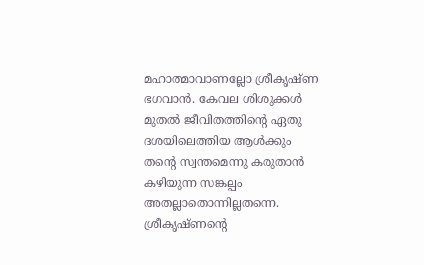മഹാത്മാവാണല്ലോ ശ്രീകൃഷ്ണ ഭഗവാന്‍. കേവല ശിശുക്കള്‍ മുതല്‍ ജീവിതത്തിന്റെ ഏതു ദശയിലെത്തിയ ആള്‍ക്കും തന്റെ സ്വന്തമെന്നു കരുതാന്‍ കഴിയുന്ന സങ്കല്പം അതല്ലാതൊന്നില്ലതന്നെ. ശ്രീകൃഷ്ണന്റെ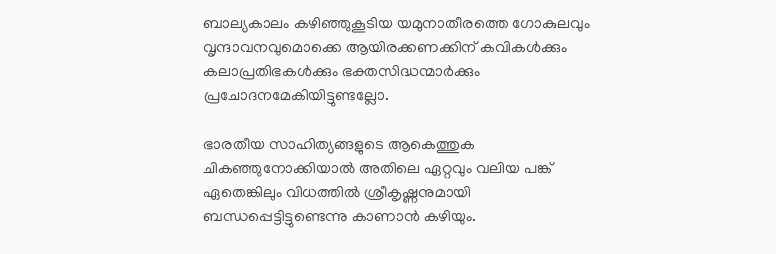ബാല്യകാലം കഴിഞ്ഞുകൂടിയ യമുനാതീരത്തെ ഗോകുലവും വൃന്ദാവനവുമൊക്കെ ആയിരക്കണക്കിന് കവികള്‍ക്കും കലാപ്രതിഭകള്‍ക്കും ഭക്തസിദ്ധന്മാര്‍ക്കും പ്രചോദനമേകിയിട്ടുണ്ടല്ലോ.

ഭാരതീയ സാഹിത്യങ്ങളുടെ ആകെത്തുക ചികഞ്ഞുനോക്കിയാല്‍ അതിലെ ഏറ്റവും വലിയ പങ്ക് ഏതെങ്കിലും വിധത്തില്‍ ശ്രീകൃഷ്ണനുമായി ബന്ധപ്പെട്ടിട്ടുണ്ടെന്നു കാണാന്‍ കഴിയും.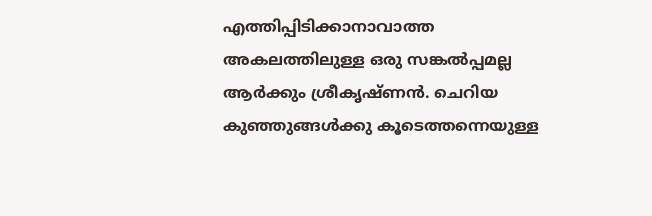എത്തിപ്പിടിക്കാനാവാത്ത അകലത്തിലുള്ള ഒരു സങ്കല്‍പ്പമല്ല ആര്‍ക്കും ശ്രീകൃഷ്ണന്‍. ചെറിയ കുഞ്ഞുങ്ങള്‍ക്കു കൂടെത്തന്നെയുള്ള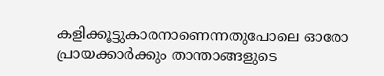കളിക്കൂട്ടുകാരനാണെന്നതുപോലെ ഓരോ പ്രായക്കാര്‍ക്കും താന്താങ്ങളുടെ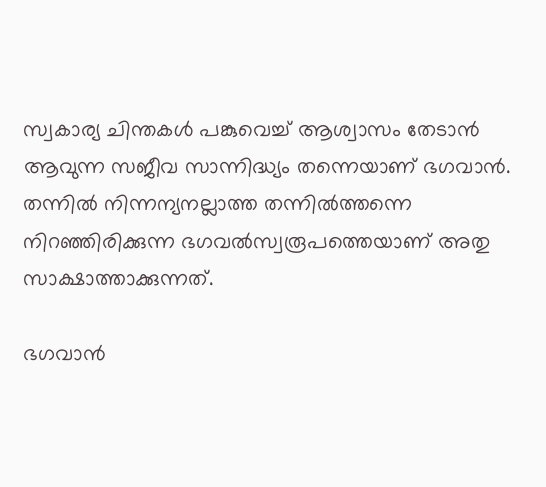സ്വകാര്യ ചിന്തകള്‍ പങ്കുവെച്ച് ആശ്വാസം തേടാന്‍ ആവുന്ന സജീവ സാന്നിദ്ധ്യം തന്നെയാണ് ഭഗവാന്‍. തന്നില്‍ നിന്നന്യനല്ലാത്ത തന്നില്‍ത്തന്നെ നിറഞ്ഞിരിക്കുന്ന ഭഗവല്‍സ്വരൂപത്തെയാണ് അതു സാക്ഷാത്താക്കുന്നത്.

ഭഗവാന്‍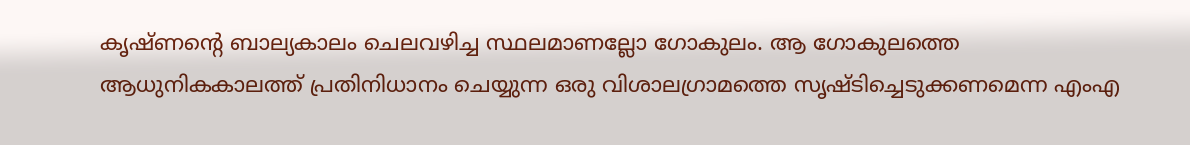കൃഷ്ണന്റെ ബാല്യകാലം ചെലവഴിച്ച സ്ഥലമാണല്ലോ ഗോകുലം. ആ ഗോകുലത്തെ ആധുനികകാലത്ത് പ്രതിനിധാനം ചെയ്യുന്ന ഒരു വിശാലഗ്രാമത്തെ സൃഷ്ടിച്ചെടുക്കണമെന്ന എംഎ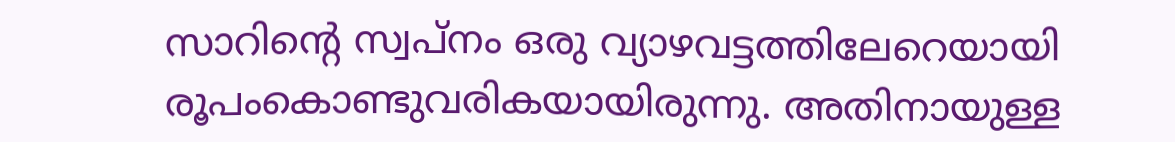സാറിന്റെ സ്വപ്‌നം ഒരു വ്യാഴവട്ടത്തിലേറെയായി രൂപംകൊണ്ടുവരികയായിരുന്നു. അതിനായുള്ള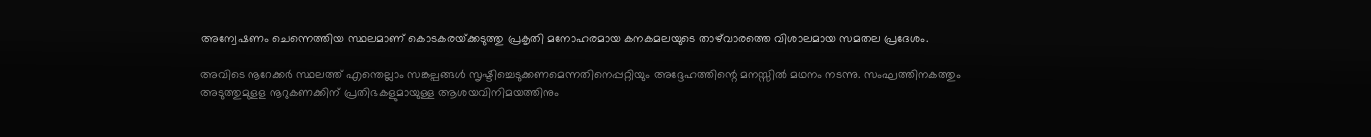അന്വേഷണം ചെന്നെത്തിയ സ്ഥലമാണ് കൊടകരയ്‌ക്കടുത്തു പ്രകൃതി മനോഹരമായ കനകമലയുടെ താഴ്‌വാരത്തെ വിശാലമായ സമതല പ്രദേശം.

അവിടെ നൂറേക്കര്‍ സ്ഥലത്ത് എന്തെല്ലാം സങ്കല്പങ്ങള്‍ സൃഷ്ടിച്ചെടുക്കണമെന്നതിനെപ്പറ്റിയും അദ്ദേഹത്തിന്റെ മനസ്സില്‍ മഥനം നടന്നു. സംഘത്തിനകത്തും അടുത്തുമുളള നൂറുകണക്കിന് പ്രതിഭകളുമായുള്ള ആശയവിനിമയത്തിനും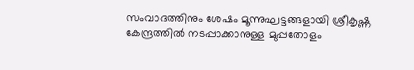സംവാദത്തിനും ശേഷം മൂന്നുഘട്ടങ്ങളായി ശ്രീകൃഷ്ണ കേന്ദ്രത്തില്‍ നടപ്പാക്കാനുള്ള മുപ്പതോളം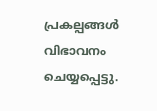പ്രകല്പങ്ങള്‍ വിഭാവനം ചെയ്യപ്പെട്ടു.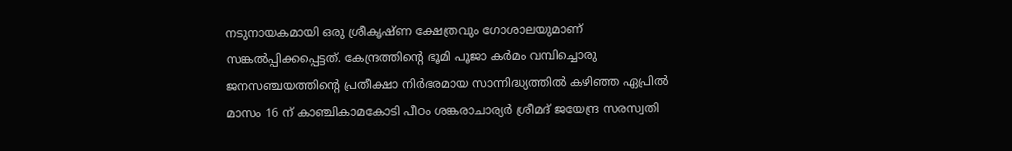നടുനായകമായി ഒരു ശ്രീകൃഷ്ണ ക്ഷേത്രവും ഗോശാലയുമാണ് സങ്കല്‍പ്പിക്കപ്പെട്ടത്. കേന്ദ്രത്തിന്റെ ഭൂമി പൂജാ കര്‍മം വമ്പിച്ചൊരു ജനസഞ്ചയത്തിന്റെ പ്രതീക്ഷാ നിര്‍ഭരമായ സാന്നിദ്ധ്യത്തില്‍ കഴിഞ്ഞ ഏപ്രില്‍ മാസം 16 ന് കാഞ്ചികാമകോടി പീഠം ശങ്കരാചാര്യര്‍ ശ്രീമദ് ജയേന്ദ്ര സരസ്വതി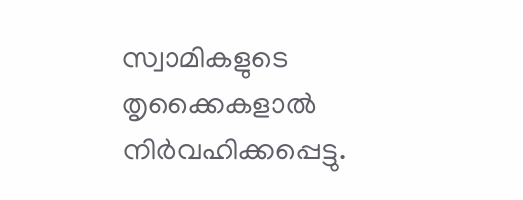സ്വാമികളുടെ തൃക്കൈകളാല്‍ നിര്‍വഹിക്കപ്പെട്ടു.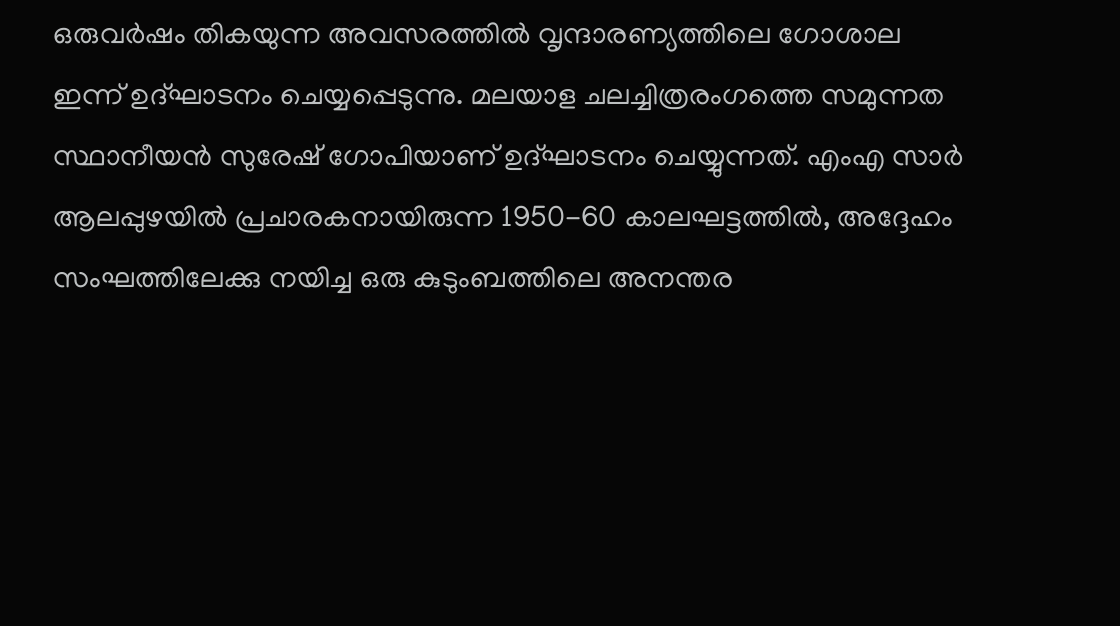ഒരുവര്‍ഷം തികയുന്ന അവസരത്തില്‍ വൃന്ദാരണ്യത്തിലെ ഗോശാല ഇന്ന് ഉദ്ഘാടനം ചെയ്യപ്പെടുന്നു. മലയാള ചലച്ചിത്രരംഗത്തെ സമുന്നത സ്ഥാനീയന്‍ സുരേഷ് ഗോപിയാണ് ഉദ്ഘാടനം ചെയ്യുന്നത്. എംഎ സാര്‍ ആലപ്പുഴയില്‍ പ്രചാരകനായിരുന്ന 1950-60 കാലഘട്ടത്തില്‍, അദ്ദേഹം സംഘത്തിലേക്കു നയിച്ച ഒരു കുടുംബത്തിലെ അനന്തര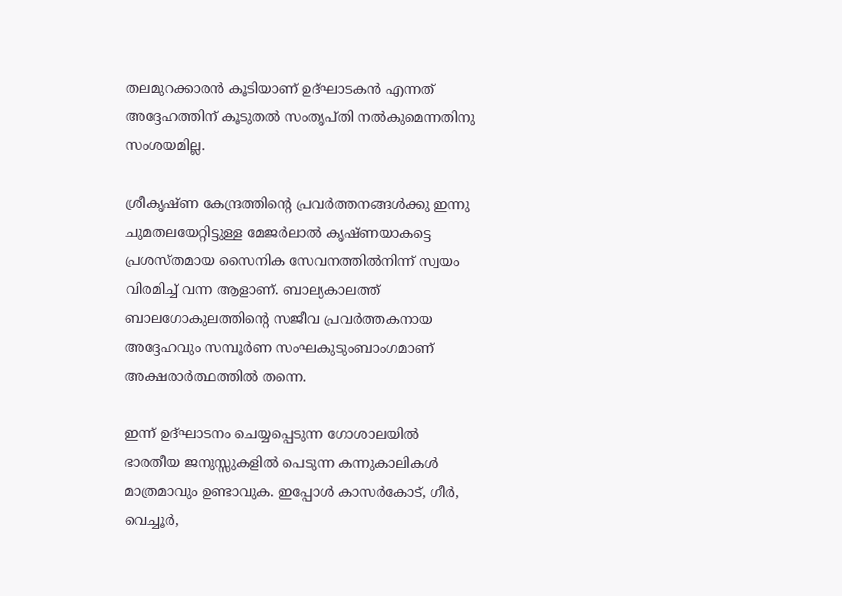തലമുറക്കാരന്‍ കൂടിയാണ് ഉദ്ഘാടകന്‍ എന്നത് അദ്ദേഹത്തിന് കൂടുതല്‍ സംതൃപ്തി നല്‍കുമെന്നതിനു സംശയമില്ല.

ശ്രീകൃഷ്ണ കേന്ദ്രത്തിന്റെ പ്രവര്‍ത്തനങ്ങള്‍ക്കു ഇന്നു ചുമതലയേറ്റിട്ടുള്ള മേജര്‍ലാല്‍ കൃഷ്ണയാകട്ടെ പ്രശസ്തമായ സൈനിക സേവനത്തില്‍നിന്ന് സ്വയം വിരമിച്ച് വന്ന ആളാണ്. ബാല്യകാലത്ത് ബാലഗോകുലത്തിന്റെ സജീവ പ്രവര്‍ത്തകനായ അദ്ദേഹവും സമ്പൂര്‍ണ സംഘകുടുംബാംഗമാണ് അക്ഷരാര്‍ത്ഥത്തില്‍ തന്നെ.

ഇന്ന് ഉദ്ഘാടനം ചെയ്യപ്പെടുന്ന ഗോശാലയില്‍ ഭാരതീയ ജനുസ്സുകളില്‍ പെടുന്ന കന്നുകാലികള്‍ മാത്രമാവും ഉണ്ടാവുക. ഇപ്പോള്‍ കാസര്‍കോട്, ഗീര്‍, വെച്ചൂര്‍,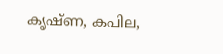കൃഷ്ണ, കപില,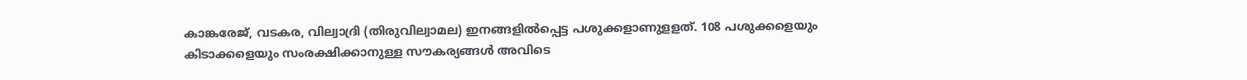കാങ്കരേജ്, വടകര, വില്വാദ്രി (തിരുവില്വാമല) ഇനങ്ങളില്‍പ്പെട്ട പശുക്കളാണുളളത്. 108 പശുക്കളെയും കിടാക്കളെയും സംരക്ഷിക്കാനുള്ള സൗകര്യങ്ങള്‍ അവിടെ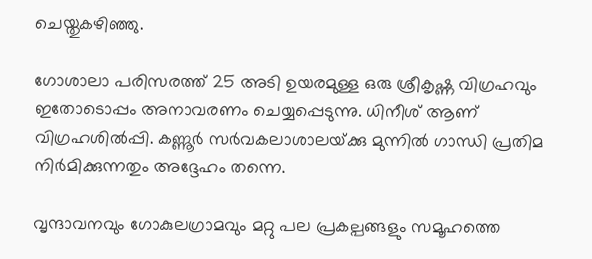ചെയ്തുകഴിഞ്ഞു.

ഗോശാലാ പരിസരത്ത് 25 അടി ഉയരമുള്ള ഒരു ശ്രീകൃഷ്ണ വിഗ്രഹവും ഇതോടൊപ്പം അനാവരണം ചെയ്യപ്പെടുന്നു. ധിനീശ് ആണ് വിഗ്രഹശില്‍പ്പി. കണ്ണൂര്‍ സര്‍വകലാശാലയ്‌ക്കു മുന്നില്‍ ഗാന്ധി പ്രതിമ നിര്‍മിക്കുന്നതും അദ്ദേഹം തന്നെ.

വൃന്ദാവനവും ഗോകുലഗ്രാമവും മറ്റു പല പ്രകല്പങ്ങളും സമൂഹത്തെ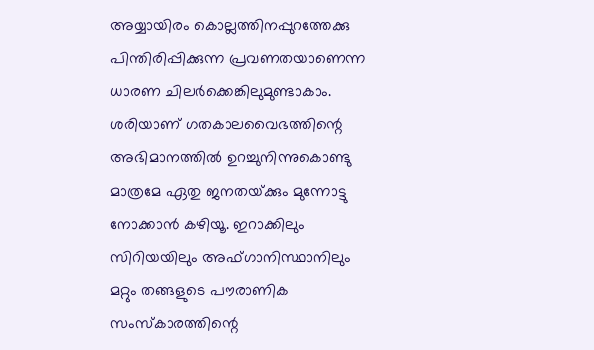അയ്യായിരം കൊല്ലത്തിനപ്പുറത്തേക്കു പിന്തിരിപ്പിക്കുന്ന പ്രവണതയാണെന്ന ധാരണ ചിലര്‍ക്കെങ്കിലുമുണ്ടാകാം. ശരിയാണ് ഗതകാലവൈഭത്തിന്റെ അഭിമാനത്തില്‍ ഉറച്ചുനിന്നുകൊണ്ടു മാത്രമേ ഏതു ജനതയ്‌ക്കും മുന്നോട്ടു നോക്കാന്‍ കഴിയൂ. ഇറാക്കിലും സിറിയയിലും അഫ്ഗാനിസ്ഥാനിലും മറ്റും തങ്ങളുടെ പൗരാണിക സംസ്‌കാരത്തിന്റെ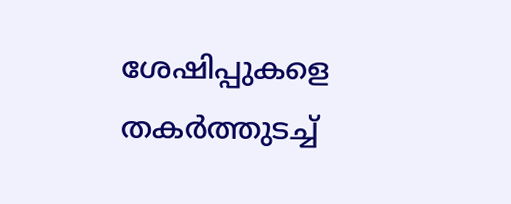ശേഷിപ്പുകളെ തകര്‍ത്തുടച്ച്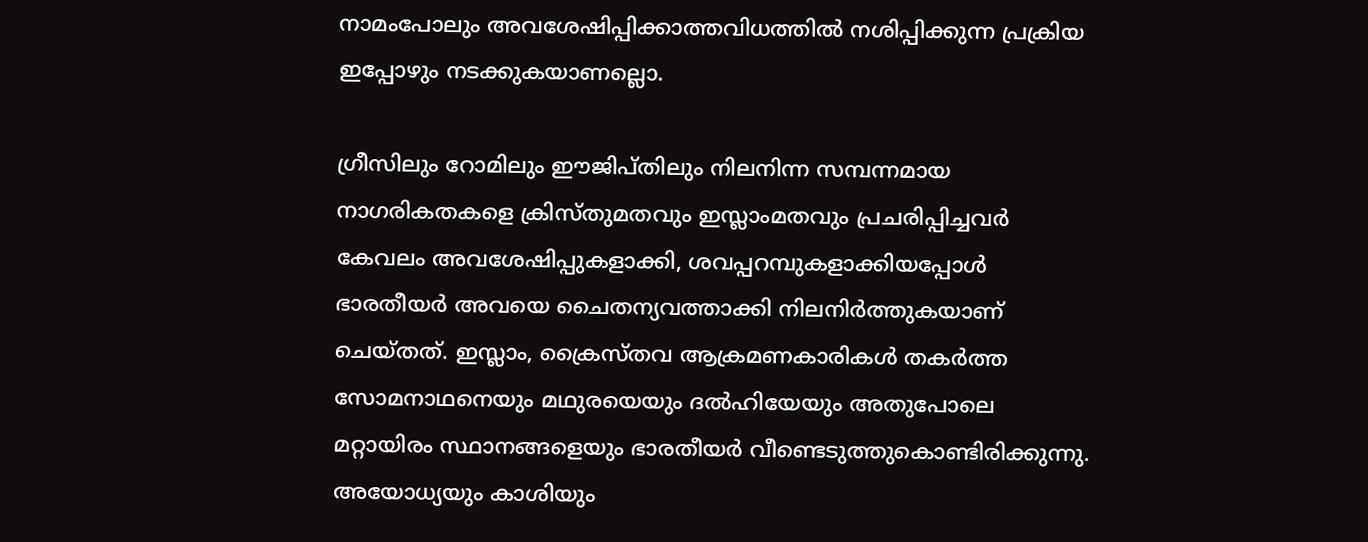നാമംപോലും അവശേഷിപ്പിക്കാത്തവിധത്തില്‍ നശിപ്പിക്കുന്ന പ്രക്രിയ ഇപ്പോഴും നടക്കുകയാണല്ലൊ.

ഗ്രീസിലും റോമിലും ഈജിപ്തിലും നിലനിന്ന സമ്പന്നമായ നാഗരികതകളെ ക്രിസ്തുമതവും ഇസ്ലാംമതവും പ്രചരിപ്പിച്ചവര്‍ കേവലം അവശേഷിപ്പുകളാക്കി, ശവപ്പറമ്പുകളാക്കിയപ്പോള്‍ ഭാരതീയര്‍ അവയെ ചൈതന്യവത്താക്കി നിലനിര്‍ത്തുകയാണ് ചെയ്തത്. ഇസ്ലാം, ക്രൈസ്തവ ആക്രമണകാരികള്‍ തകര്‍ത്ത സോമനാഥനെയും മഥുരയെയും ദല്‍ഹിയേയും അതുപോലെ മറ്റായിരം സ്ഥാനങ്ങളെയും ഭാരതീയര്‍ വീണ്ടെടുത്തുകൊണ്ടിരിക്കുന്നു. അയോധ്യയും കാശിയും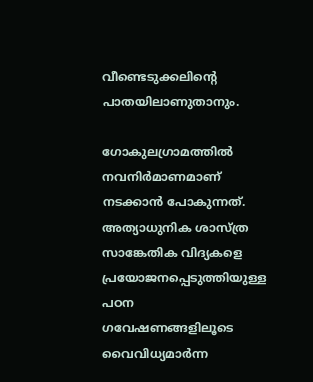വീണ്ടെടുക്കലിന്റെ പാതയിലാണുതാനും.

ഗോകുലഗ്രാമത്തില്‍ നവനിര്‍മാണമാണ് നടക്കാന്‍ പോകുന്നത്. അത്യാധുനിക ശാസ്ത്ര സാങ്കേതിക വിദ്യകളെ പ്രയോജനപ്പെടുത്തിയുള്ള പഠന ഗവേഷണങ്ങളിലൂടെ വൈവിധ്യമാര്‍ന്ന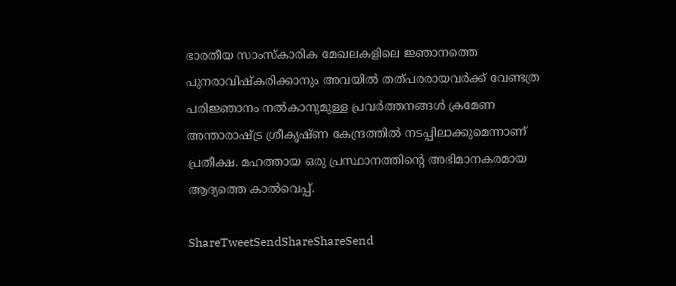ഭാരതീയ സാംസ്‌കാരിക മേഖലകളിലെ ജ്ഞാനത്തെ പുനരാവിഷ്‌കരിക്കാനും അവയില്‍ തത്പരരായവര്‍ക്ക് വേണ്ടത്ര പരിജ്ഞാനം നല്‍കാനുമുള്ള പ്രവര്‍ത്തനങ്ങള്‍ ക്രമേണ അന്താരാഷ്‌ട്ര ശ്രീകൃഷ്ണ കേന്ദ്രത്തില്‍ നടപ്പിലാക്കുമെന്നാണ് പ്രതീക്ഷ. മഹത്തായ ഒരു പ്രസ്ഥാനത്തിന്റെ അഭിമാനകരമായ ആദ്യത്തെ കാല്‍വെപ്പ്.

ShareTweetSendShareShareSend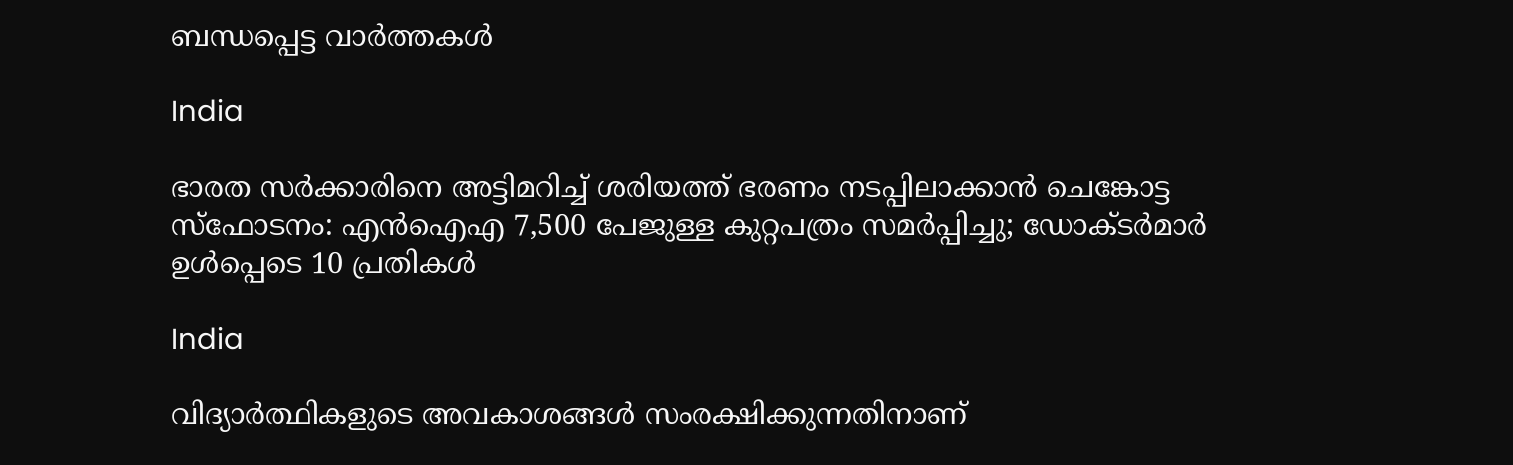ബന്ധപ്പെട്ട വാര്‍ത്തകള്‍

India

ഭാരത സർക്കാരിനെ അട്ടിമറിച്ച് ശരിയത്ത് ഭരണം നടപ്പിലാക്കാൻ ചെങ്കോട്ട സ്‌ഫോടനം: എൻഐഎ 7,500 പേജുള്ള കുറ്റപത്രം സമർപ്പിച്ചു; ഡോക്ടർമാർ ഉൾപ്പെടെ 10 പ്രതികൾ

India

വിദ്യാർത്ഥികളുടെ അവകാശങ്ങൾ സംരക്ഷിക്കുന്നതിനാണ്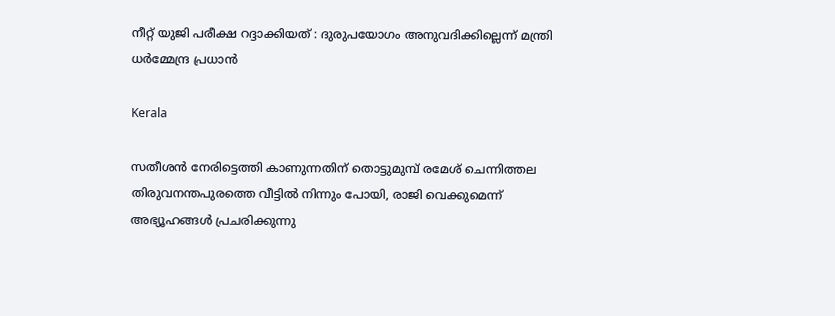നീറ്റ് യുജി പരീക്ഷ റദ്ദാക്കിയത് : ദുരുപയോഗം അനുവദിക്കില്ലെന്ന് മന്ത്രി ധർമ്മേന്ദ്ര പ്രധാൻ

Kerala

സതീശന്‍ നേരിട്ടെത്തി കാണുന്നതിന് തൊട്ടുമുമ്പ് രമേശ് ചെന്നിത്തല തിരുവനന്തപുരത്തെ വീട്ടില്‍ നിന്നും പോയി, രാജി വെക്കുമെന്ന് അഭ്യൂഹങ്ങൾ പ്രചരിക്കുന്നു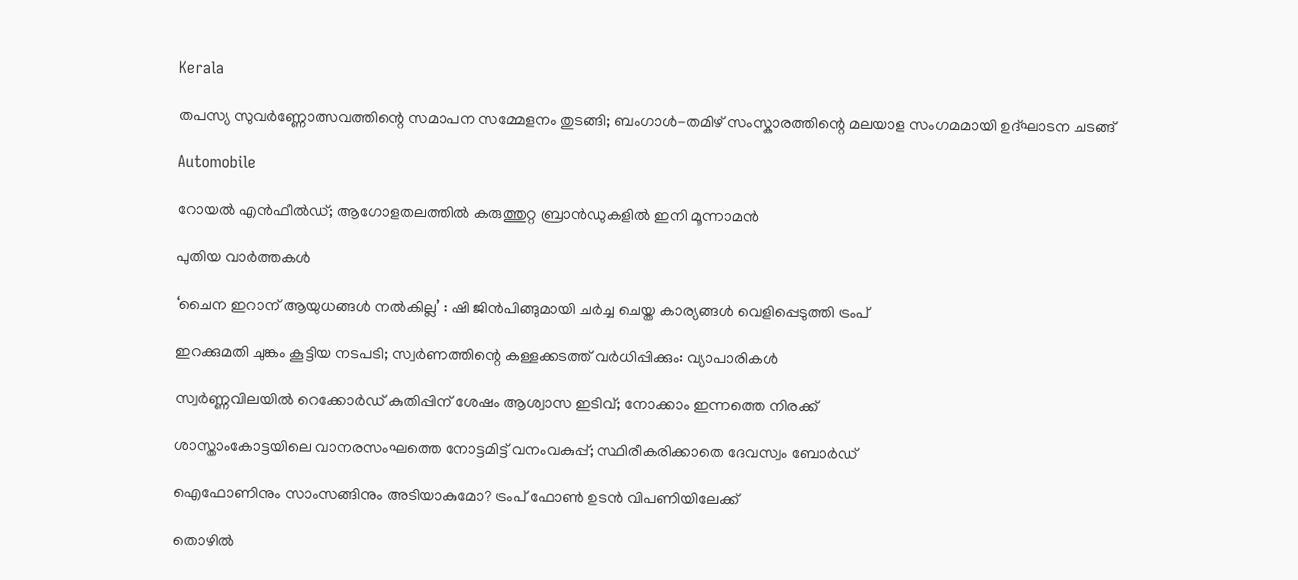Kerala

തപസ്യ സുവർണ്ണോത്സവത്തിന്റെ സമാപന സമ്മേളനം തുടങ്ങി; ബംഗാൾ-തമിഴ് സംസ്കാരത്തിന്റെ മലയാള സംഗമമായി ഉദ്ഘാടന ചടങ്ങ്

Automobile

റോയൽ എൻഫീൽഡ്; ആഗോളതലത്തിൽ കരുത്തുറ്റ ബ്രാൻഡുകളിൽ ഇനി മൂന്നാമൻ

പുതിയ വാര്‍ത്തകള്‍

‘ചൈന ഇറാന് ആയുധങ്ങൾ നൽകില്ല’ : ഷി ജിൻപിങ്ങുമായി ചർച്ച ചെയ്ത കാര്യങ്ങൾ വെളിപ്പെടുത്തി ട്രംപ്

ഇറക്കുമതി ചുങ്കം കൂട്ടിയ നടപടി; സ്വര്‍ണത്തിന്റെ കള്ളക്കടത്ത് വര്‍ധിപ്പിക്കും: വ്യാപാരികള്‍

സ്വർണ്ണവിലയിൽ റെക്കോർഡ് കുതിപ്പിന് ശേഷം ആശ്വാസ ഇടിവ്; നോക്കാം ഇന്നത്തെ നിരക്ക്

ശാസ്താംകോട്ടയിലെ വാനരസംഘത്തെ നോട്ടമിട്ട് വനംവകുപ്പ്; സ്ഥിരീകരിക്കാതെ ദേവസ്വം ബോര്‍ഡ്

ഐഫോണിനും സാംസങ്ങിനും അടിയാകുമോ? ട്രംപ് ഫോൺ ഉടൻ വിപണിയിലേക്ക്

തൊഴിൽ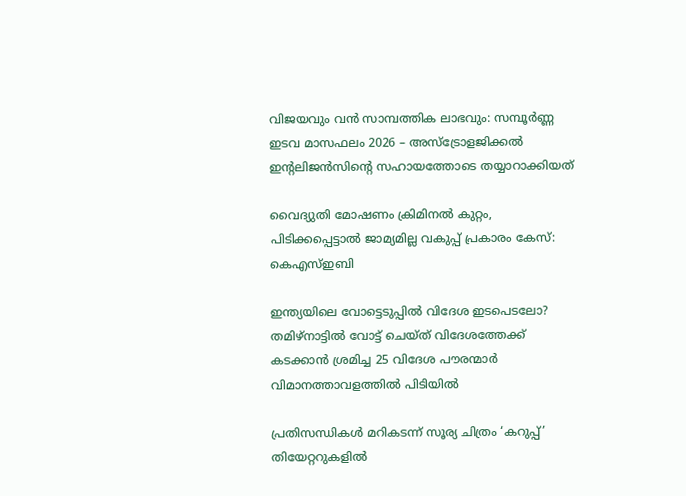വിജയവും വൻ സാമ്പത്തിക ലാഭവും: സമ്പൂർണ്ണ ഇടവ മാസഫലം 2026 – അസ്ട്രോളജിക്കൽ ഇന്റലിജൻസിന്റെ സഹായത്തോടെ തയ്യാറാക്കിയത്

വൈദ്യുതി മോഷണം ക്രിമിനൽ കുറ്റം, പിടിക്കപ്പെട്ടാൽ ജാമ്യമില്ല വകുപ്പ് പ്രകാരം കേസ്: കെഎസ്ഇബി

ഇന്ത്യയിലെ വോട്ടെടുപ്പിൽ വിദേശ ഇടപെടലോ? തമിഴ്‌നാട്ടിൽ വോട്ട് ചെയ്ത് വിദേശത്തേക്ക് കടക്കാൻ ശ്രമിച്ച 25 വിദേശ പൗരന്മാർ വിമാനത്താവളത്തിൽ പിടിയിൽ

പ്രതിസന്ധികള്‍ മറികടന്ന് സൂര്യ ചിത്രം ‘കറുപ്പ്’ തിയേറ്ററുകളില്‍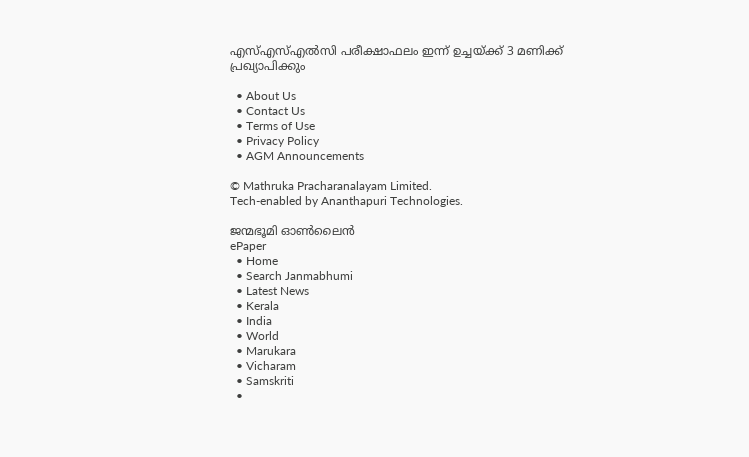എസ്എസ്എൽസി പരീക്ഷാഫലം ഇന്ന് ഉച്ചയ്‌ക്ക് 3 മണിക്ക് പ്രഖ്യാപിക്കും

  • About Us
  • Contact Us
  • Terms of Use
  • Privacy Policy
  • AGM Announcements

© Mathruka Pracharanalayam Limited.
Tech-enabled by Ananthapuri Technologies.

ജന്മഭൂമി ഓണ്‍ലൈന്‍
ePaper
  • Home
  • Search Janmabhumi
  • Latest News
  • Kerala
  • India
  • World
  • Marukara
  • Vicharam
  • Samskriti
  •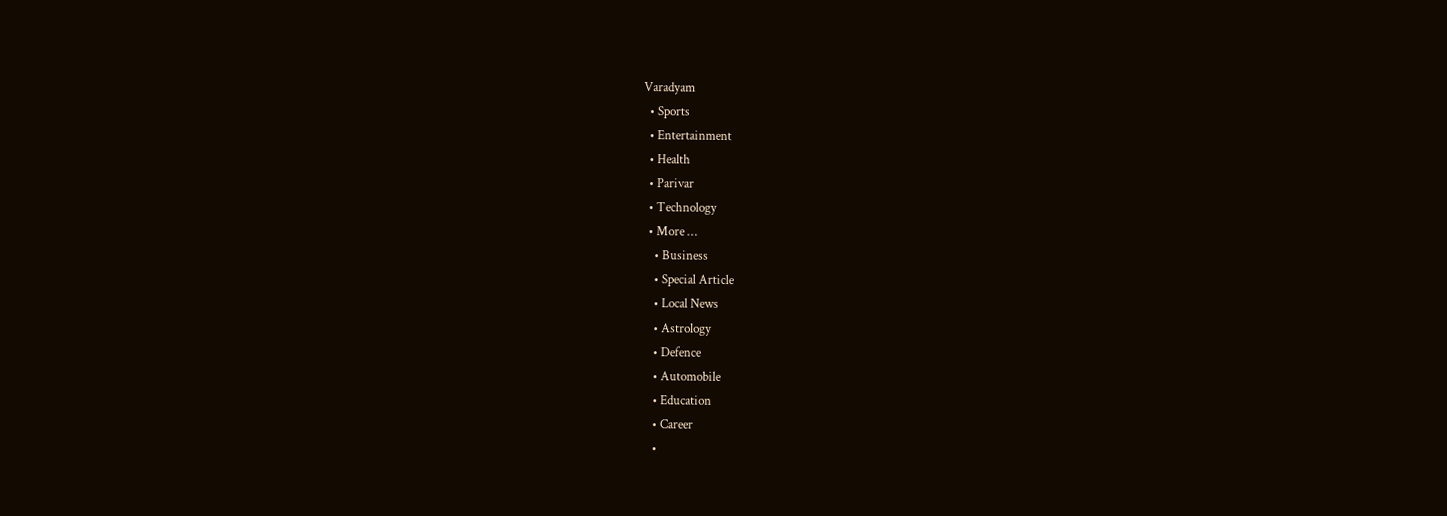Varadyam
  • Sports
  • Entertainment
  • Health
  • Parivar
  • Technology
  • More …
    • Business
    • Special Article
    • Local News
    • Astrology
    • Defence
    • Automobile
    • Education
    • Career
    •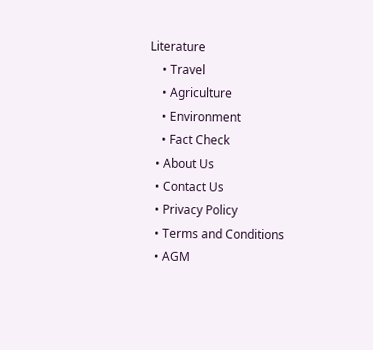Literature
    • Travel
    • Agriculture
    • Environment
    • Fact Check
  • About Us
  • Contact Us
  • Privacy Policy
  • Terms and Conditions
  • AGM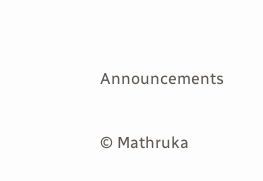Announcements

© Mathruka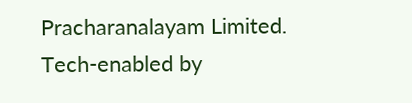Pracharanalayam Limited.
Tech-enabled by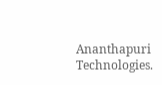Ananthapuri Technologies.